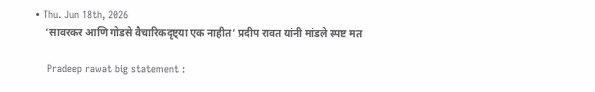• Thu. Jun 18th, 2026
    ‘सावरकर आणि गोडसे वैचारिकदृष्ट्या एक नाहीत’ प्रदीप रावत यांनी मांडले स्पष्ट मत

    Pradeep rawat big statement :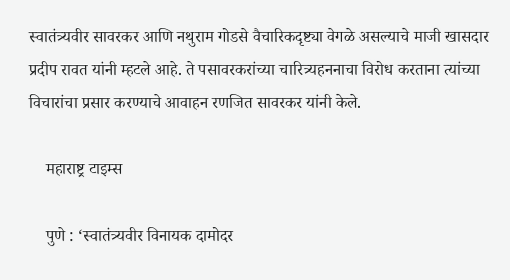स्वातंत्र्यवीर सावरकर आणि नथुराम गोडसे वैचारिकदृष्ट्या वेगळे असल्याचे माजी खासदार प्रदीप रावत यांनी म्हटले आहे. ते पसावरकरांच्या चारित्र्यहननाचा विरोध करताना त्यांच्या विचारांचा प्रसार करण्याचे आवाहन रणजित सावरकर यांनी केले.

    महाराष्ट्र टाइम्स

    पुणे : ‘स्वातंत्र्यवीर विनायक दामोदर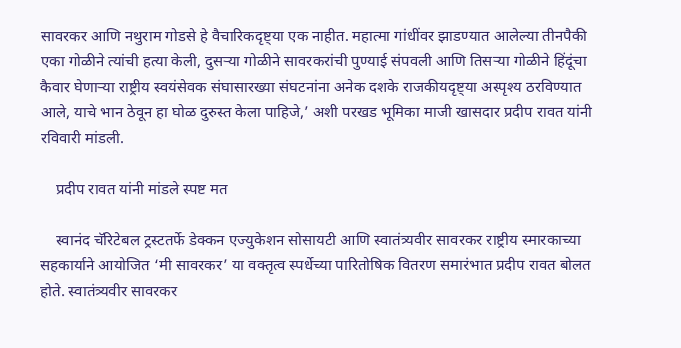सावरकर आणि नथुराम गोडसे हे वैचारिकदृष्ट्या एक नाहीत. महात्मा गांधींवर झाडण्यात आलेल्या तीनपैकी एका गोळीने त्यांची हत्या केली, दुसऱ्या गोळीने सावरकरांची पुण्याई संपवली आणि तिसऱ्या गोळीने हिंदूंचा कैवार घेणाऱ्या राष्ट्रीय स्वयंसेवक संघासारख्या संघटनांना अनेक दशके राजकीयदृष्ट्या अस्पृश्य ठरविण्यात आले, याचे भान ठेवून हा घोळ दुरुस्त केला पाहिजे,’ अशी परखड भूमिका माजी खासदार प्रदीप रावत यांनी रविवारी मांडली.

    प्रदीप रावत यांनी मांडले स्पष्ट मत

    स्वानंद चॅरिटेबल ट्रस्टतर्फे डेक्कन एज्युकेशन सोसायटी आणि स्वातंत्र्यवीर सावरकर राष्ट्रीय स्मारकाच्या सहकार्याने आयोजित ‘मी सावरकर’ या वक्तृत्व स्पर्धेच्या पारितोषिक वितरण समारंभात प्रदीप रावत बोलत होते. स्वातंत्र्यवीर सावरकर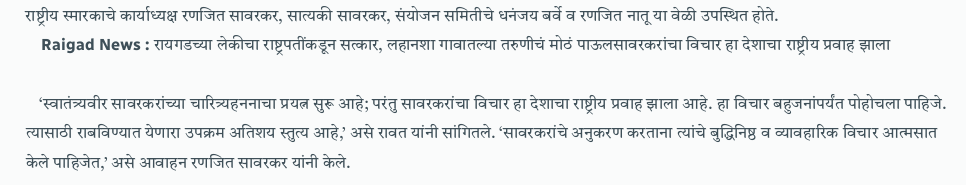राष्ट्रीय स्मारकाचे कार्याध्यक्ष रणजित सावरकर, सात्यकी सावरकर, संयोजन समितीचे धनंजय बर्वे व रणजित नातू या वेळी उपस्थित होते.
    Raigad News : रायगडच्या लेकीचा राष्ट्रपतींकडून सत्कार, लहानशा गावातल्या तरुणीचं मोठं पाऊलसावरकरांचा विचार हा देशाचा राष्ट्रीय प्रवाह झाला

    ‘स्वातंत्र्यवीर सावरकरांच्या चारित्र्यहननाचा प्रयत्न सुरू आहे; परंतु सावरकरांचा विचार हा देशाचा राष्ट्रीय प्रवाह झाला आहे. हा विचार बहुजनांपर्यंत पोहोचला पाहिजे. त्यासाठी राबविण्यात येणारा उपक्रम अतिशय स्तुत्य आहे,’ असे रावत यांनी सांगितले. ‘सावरकरांचे अनुकरण करताना त्यांचे बुद्धिनिष्ठ व व्यावहारिक विचार आत्मसात केले पाहिजेत,’ असे आवाहन रणजित सावरकर यांनी केले.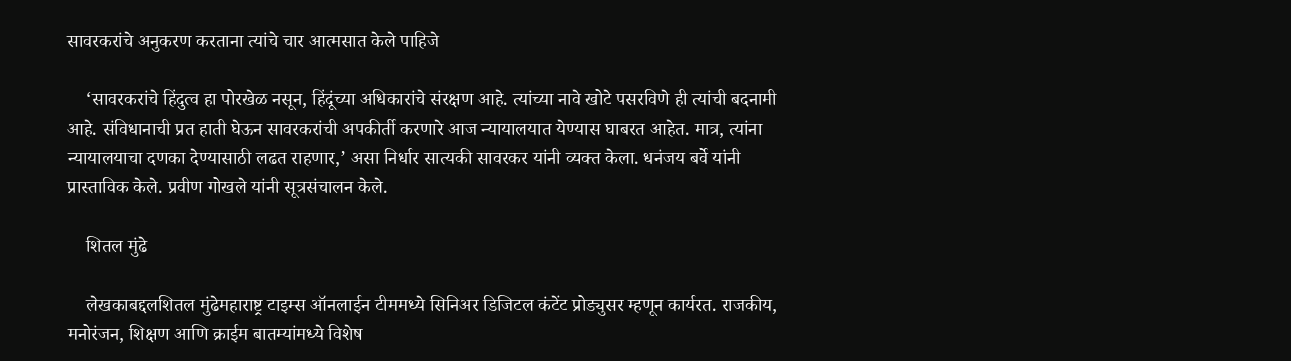सावरकरांचे अनुकरण करताना त्यांचे चार आत्मसात केले पाहिजे

    ‘सावरकरांचे हिंदुत्व हा पोरखेळ नसून, हिंदूंच्या अधिकारांचे संरक्षण आहे. त्यांच्या नावे खोटे पसरविणे ही त्यांची बदनामी आहे. संविधानाची प्रत हाती घेऊन सावरकरांची अपकीर्ती करणारे आज न्यायालयात येण्यास घाबरत आहेत. मात्र, त्यांना न्यायालयाचा दणका देण्यासाठी लढत राहणार,’ असा निर्धार सात्यकी सावरकर यांनी व्यक्त केला. धनंजय बर्वे यांनी प्रास्ताविक केले. प्रवीण गोखले यांनी सूत्रसंचालन केले.

    शितल मुंढे

    लेखकाबद्दलशितल मुंढेमहाराष्ट्र टाइम्स ऑनलाईन टीममध्ये सिनिअर डिजिटल कंटेंट प्रोड्युसर म्हणून कार्यरत. राजकीय, मनोरंजन, शिक्षण आणि क्राईम बातम्यांमध्ये विशेष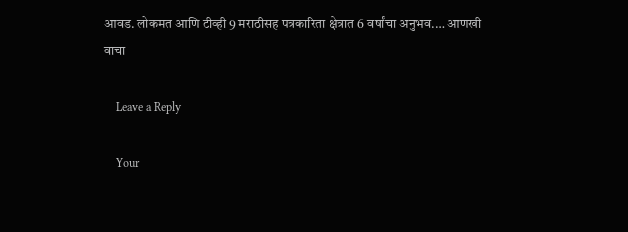आवड. लोकमत आणि टीव्ही 9 मराठीसह पत्रकारिता क्षेत्रात 6 वर्षांचा अनुभव.… आणखी वाचा

    Leave a Reply

    Your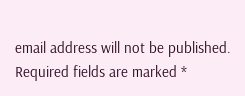email address will not be published. Required fields are marked *